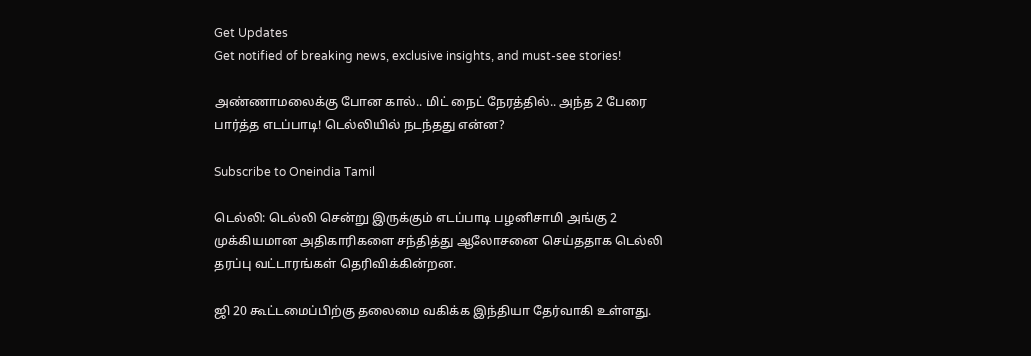Get Updates
Get notified of breaking news, exclusive insights, and must-see stories!

அண்ணாமலைக்கு போன கால்.. மிட் நைட் நேரத்தில்.. அந்த 2 பேரை பார்த்த எடப்பாடி! டெல்லியில் நடந்தது என்ன?

Subscribe to Oneindia Tamil

டெல்லி: டெல்லி சென்று இருக்கும் எடப்பாடி பழனிசாமி அங்கு 2 முக்கியமான அதிகாரிகளை சந்தித்து ஆலோசனை செய்ததாக டெல்லி தரப்பு வட்டாரங்கள் தெரிவிக்கின்றன.

ஜி 20 கூட்டமைப்பிற்கு தலைமை வகிக்க இந்தியா தேர்வாகி உள்ளது.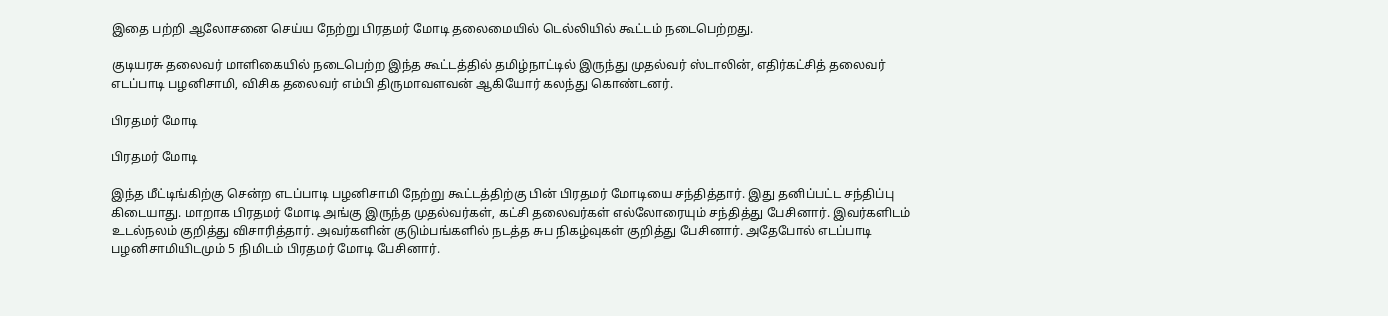இதை பற்றி ஆலோசனை செய்ய நேற்று பிரதமர் மோடி தலைமையில் டெல்லியில் கூட்டம் நடைபெற்றது.

குடியரசு தலைவர் மாளிகையில் நடைபெற்ற இந்த கூட்டத்தில் தமிழ்நாட்டில் இருந்து முதல்வர் ஸ்டாலின், எதிர்கட்சித் தலைவர் எடப்பாடி பழனிசாமி, விசிக தலைவர் எம்பி திருமாவளவன் ஆகியோர் கலந்து கொண்டனர்.

பிரதமர் மோடி

பிரதமர் மோடி

இந்த மீட்டிங்கிற்கு சென்ற எடப்பாடி பழனிசாமி நேற்று கூட்டத்திற்கு பின் பிரதமர் மோடியை சந்தித்தார். இது தனிப்பட்ட சந்திப்பு கிடையாது. மாறாக பிரதமர் மோடி அங்கு இருந்த முதல்வர்கள், கட்சி தலைவர்கள் எல்லோரையும் சந்தித்து பேசினார். இவர்களிடம் உடல்நலம் குறித்து விசாரித்தார். அவர்களின் குடும்பங்களில் நடத்த சுப நிகழ்வுகள் குறித்து பேசினார். அதேபோல் எடப்பாடி பழனிசாமியிடமும் 5 நிமிடம் பிரதமர் மோடி பேசினார்.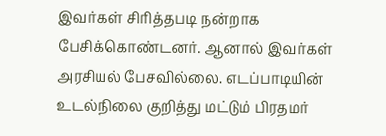இவர்கள் சிரித்தபடி நன்றாக பேசிக்கொண்டனர். ஆனால் இவர்கள் அரசியல் பேசவில்லை. எடப்பாடியின் உடல்நிலை குறித்து மட்டும் பிரதமர்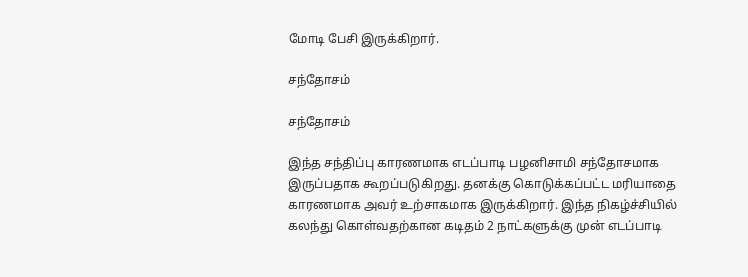மோடி பேசி இருக்கிறார்.

சந்தோசம்

சந்தோசம்

இந்த சந்திப்பு காரணமாக எடப்பாடி பழனிசாமி சந்தோசமாக இருப்பதாக கூறப்படுகிறது. தனக்கு கொடுக்கப்பட்ட மரியாதை காரணமாக அவர் உற்சாகமாக இருக்கிறார். இந்த நிகழ்ச்சியில் கலந்து கொள்வதற்கான கடிதம் 2 நாட்களுக்கு முன் எடப்பாடி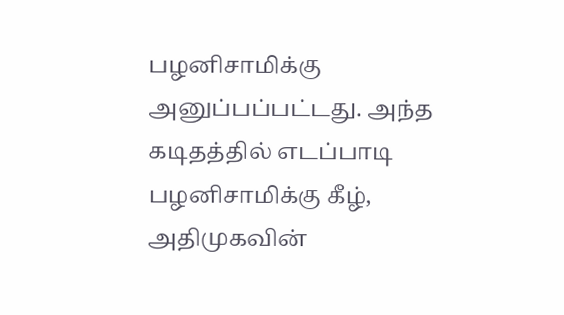பழனிசாமிக்கு அனுப்பப்பட்டது. அந்த கடிதத்தில் எடப்பாடி பழனிசாமிக்கு கீழ், அதிமுகவின்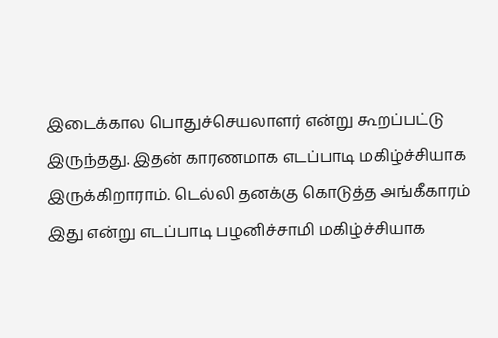இடைக்கால பொதுச்செயலாளர் என்று கூறப்பட்டு இருந்தது. இதன் காரணமாக எடப்பாடி மகிழ்ச்சியாக இருக்கிறாராம். டெல்லி தனக்கு கொடுத்த அங்கீகாரம் இது என்று எடப்பாடி பழனிச்சாமி மகிழ்ச்சியாக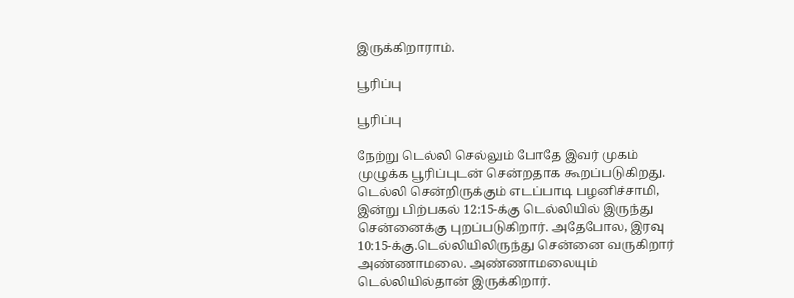இருக்கிறாராம்.

பூரிப்பு

பூரிப்பு

நேற்று டெல்லி செல்லும் போதே இவர் முகம் முழுக்க பூரிப்புடன் சென்றதாக கூறப்படுகிறது. டெல்லி சென்றிருக்கும் எடப்பாடி பழனிச்சாமி, இன்று பிற்பகல் 12:15-க்கு டெல்லியில் இருந்து சென்னைக்கு புறப்படுகிறார். அதேபோல, இரவு 10:15-க்கு.டெல்லியிலிருந்து சென்னை வருகிறார் அண்ணாமலை. அண்ணாமலையும் டெல்லியில்தான் இருக்கிறார்.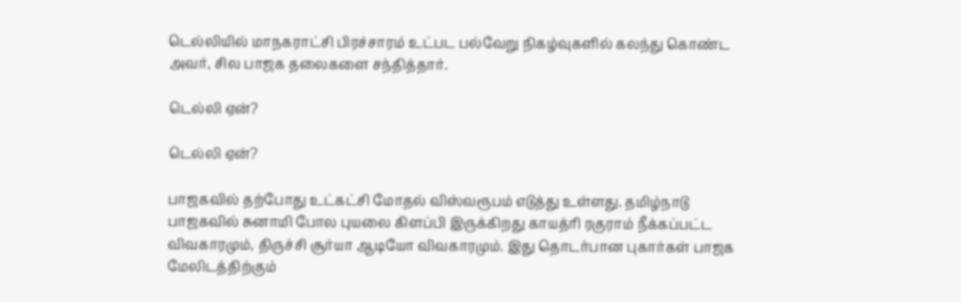டெல்லியில் மாநகராட்சி பிரச்சாரம் உட்பட பல்வேறு நிகழ்வுகளில் கலந்து கொண்ட அவர், சில பாஜக தலைகளை சந்தித்தார்.

டெல்லி ஏன்?

டெல்லி ஏன்?

பாஜகவில் தற்போது உட்கட்சி மோதல் விஸ்வரூபம் எடுத்து உள்ளது. தமிழ்நாடு பாஜகவில் சுனாமி போல புயலை கிளப்பி இருக்கிறது காயத்ரி ரகுராம் நீக்கப்பட்ட விவகாரமும், திருச்சி சூர்யா ஆடியோ விவகாரமும். இது தொடர்பான புகார்கள் பாஜக மேலிடத்திற்கும்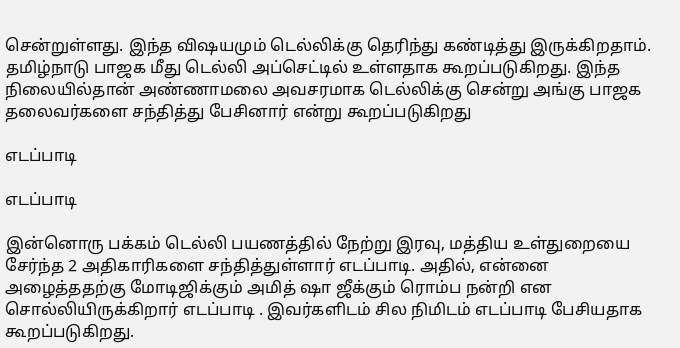சென்றுள்ளது. இந்த விஷயமும் டெல்லிக்கு தெரிந்து கண்டித்து இருக்கிறதாம். தமிழ்நாடு பாஜக மீது டெல்லி அப்செட்டில் உள்ளதாக கூறப்படுகிறது. இந்த நிலையில்தான் அண்ணாமலை அவசரமாக டெல்லிக்கு சென்று அங்கு பாஜக தலைவர்களை சந்தித்து பேசினார் என்று கூறப்படுகிறது

எடப்பாடி

எடப்பாடி

இன்னொரு பக்கம் டெல்லி பயணத்தில் நேற்று இரவு, மத்திய உள்துறையை சேர்ந்த 2 அதிகாரிகளை சந்தித்துள்ளார் எடப்பாடி. அதில், என்னை அழைத்ததற்கு மோடிஜிக்கும் அமித் ஷா ஜீக்கும் ரொம்ப நன்றி என சொல்லியிருக்கிறார் எடப்பாடி . இவர்களிடம் சில நிமிடம் எடப்பாடி பேசியதாக கூறப்படுகிறது.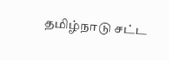தமிழ்நாடு சட்ட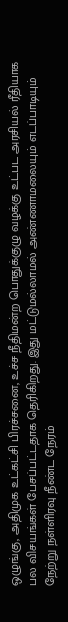ஒழுங்கு, அதிமுக உட்கட்சி பிரச்சனை, உச்ச நீதிமன்ற பொதுக்குழு வழக்கு உட்பட அரசியல் ரீதியாக பல விசயங்கள் பேசப்பட்டதாக தெரிகிறது. இது மட்டுமல்லாமல் அண்ணாமலையும் எடப்பாடியும் நேற்று நள்ளிரவு நீண்ட நேரம்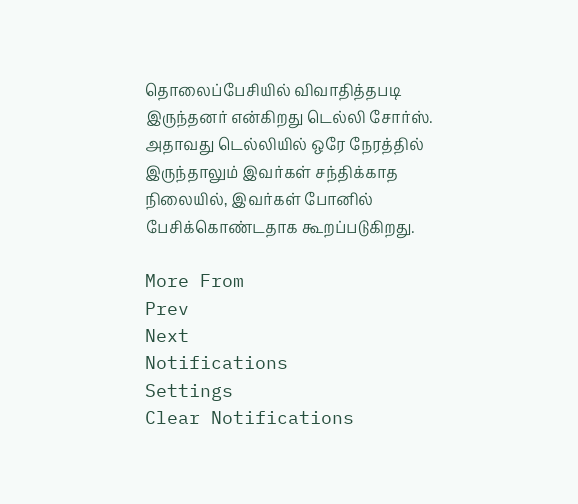தொலைப்பேசியில் விவாதித்தபடி இருந்தனர் என்கிறது டெல்லி சோர்ஸ். அதாவது டெல்லியில் ஒரே நேரத்தில் இருந்தாலும் இவர்கள் சந்திக்காத நிலையில், இவர்கள் போனில் பேசிக்கொண்டதாக கூறப்படுகிறது.

More From
Prev
Next
Notifications
Settings
Clear Notifications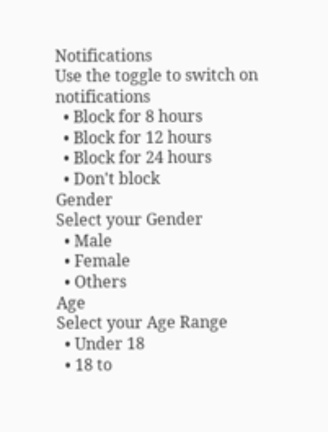Notifications
Use the toggle to switch on notifications
  • Block for 8 hours
  • Block for 12 hours
  • Block for 24 hours
  • Don't block
Gender
Select your Gender
  • Male
  • Female
  • Others
Age
Select your Age Range
  • Under 18
  • 18 to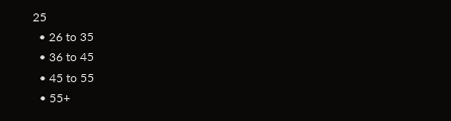25
  • 26 to 35
  • 36 to 45
  • 45 to 55
  • 55+